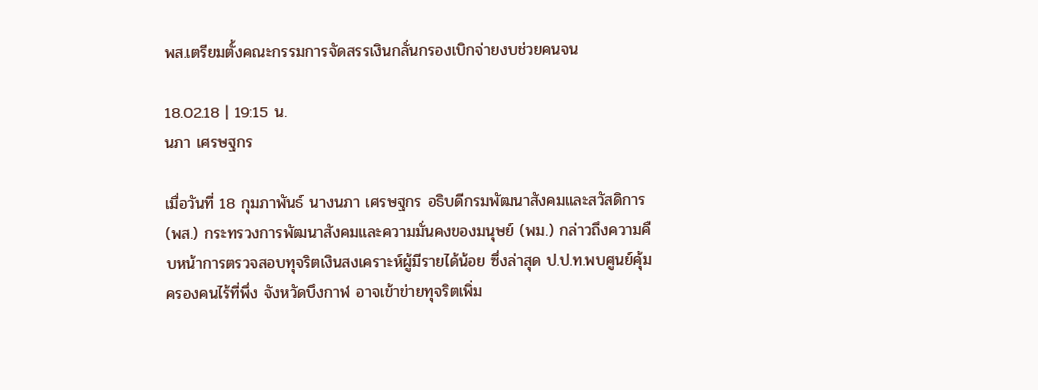พส.เตรียมตั้งคณะกรรมการจัดสรรเงินกลั่นกรองเบิกจ่ายงบช่วยคนจน

18.02.18 | 19:15 น.
นภา เศรษฐกร

เมื่อวันที่ 18 กุมภาพันธ์ นางนภา เศรษฐกร อธิบดีกรมพัฒนาสังคมและสวัสดิการ (พส.) กระทรวงการพัฒนาสังคมและความมั่นคงของมนุษย์ (พม.) กล่าวถึงความคืบหน้าการตรวจสอบทุจริตเงินสงเคราะห์ผู้มีรายได้น้อย ซึ่งล่าสุด ป.ป.ท.พบศูนย์คุ้มครองคนไร้ที่พึ่ง จังหวัดบึงกาฬ อาจเข้าข่ายทุจริตเพิ่ม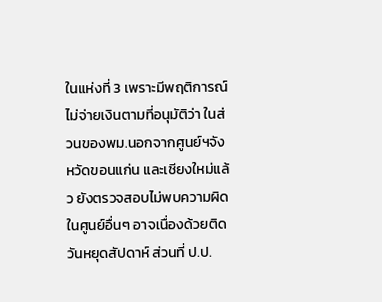ในแห่งที่ 3 เพราะมีพฤติการณ์ไม่จ่ายเงินตามที่อนุมัติว่า ในส่วนของพม.นอกจากศูนย์ฯจังหวัดขอนแก่น และเชียงใหม่แล้ว ยังตรวจสอบไม่พบความผิดในศูนย์อื่นๆ อาจเนื่องด้วยติดวันหยุดสัปดาห์ ส่วนที่ ป.ป.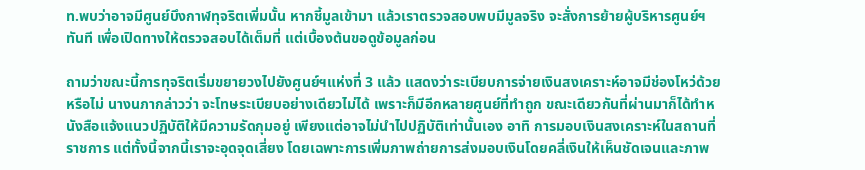ท.พบว่าอาจมีศูนย์บึงกาฬทุจริตเพิ่มนั้น หากชี้มูลเข้ามา แล้วเราตรวจสอบพบมีมูลจริง จะสั่งการย้ายผู้บริหารศูนย์ฯทันที เพื่อเปิดทางให้ตรวจสอบได้เต็มที่ แต่เบื้องต้นขอดูข้อมูลก่อน

ถามว่าขณะนี้การทุจริตเริ่มขยายวงไปยังศูนย์ฯแห่งที่ 3 แล้ว แสดงว่าระเบียบการจ่ายเงินสงเคราะห์อาจมีช่องโหว่ด้วยหรือไม่ นางนภากล่าวว่า จะโทษระเบียบอย่างเดียวไม่ได้ เพราะก็มีอีกหลายศูนย์ที่ทำถูก ขณะเดียวกันที่ผ่านมาก็ได้ทำหนังสือแจ้งแนวปฏิบัติให้มีความรัดกุมอยู่ เพียงแต่อาจไม่นำไปปฏิบัติเท่านั้นเอง อาทิ การมอบเงินสงเคราะห์ในสถานที่ราชการ แต่ทั้งนี้จากนี้เราจะอุดจุดเสี่ยง โดยเฉพาะการเพิ่มภาพถ่ายการส่งมอบเงินโดยคลี่เงินให้เห็นชัดเจนและภาพ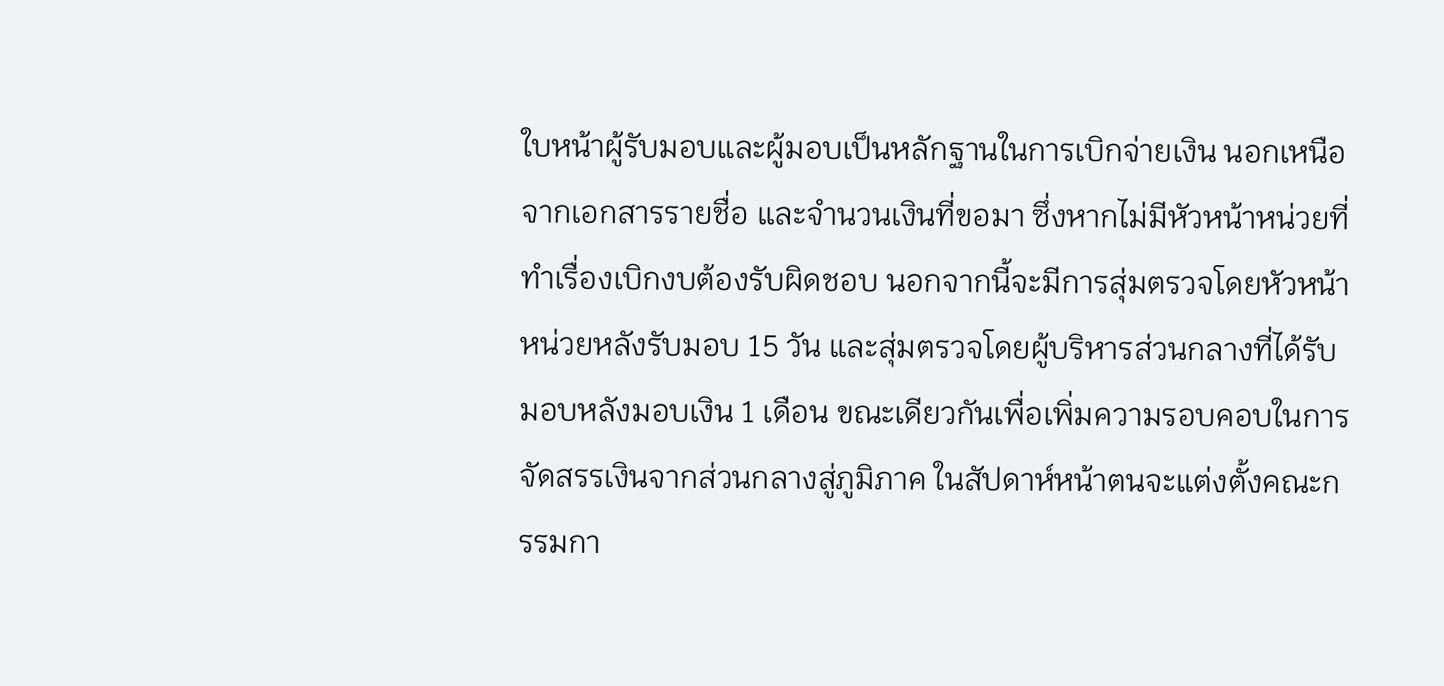ใบหน้าผู้รับมอบและผู้มอบเป็นหลักฐานในการเบิกจ่ายเงิน นอกเหนือจากเอกสารรายชื่อ และจำนวนเงินที่ขอมา ซึ่งหากไม่มีหัวหน้าหน่วยที่ทำเรื่องเบิกงบต้องรับผิดชอบ นอกจากนี้จะมีการสุ่มตรวจโดยหัวหน้าหน่วยหลังรับมอบ 15 วัน และสุ่มตรวจโดยผู้บริหารส่วนกลางที่ได้รับมอบหลังมอบเงิน 1 เดือน ขณะเดียวกันเพื่อเพิ่มความรอบคอบในการจัดสรรเงินจากส่วนกลางสู่ภูมิภาค ในสัปดาห์หน้าตนจะแต่งตั้งคณะกรรมกา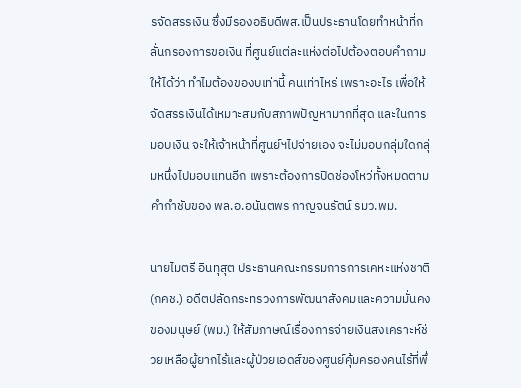รจัดสรรเงิน ซึ่งมีรองอธิบดีพส.เป็นประธานโดยทำหน้าที่กลั่นกรองการขอเงิน ที่ศูนย์แต่ละแห่งต่อไปต้องตอบคำถามให้ได้ว่า ทำไมต้องของบเท่านี้ คนเท่าไหร่ เพราะอะไร เพื่อให้จัดสรรเงินได้เหมาะสมกับสภาพปัญหามากที่สุด และในการมอบเงิน จะให้เจ้าหน้าที่ศูนย์ฯไปจ่ายเอง จะไม่มอบกลุ่มใดกลุ่มหนึ่งไปมอบแทนอีก เพราะต้องการปิดช่องโหว่ทั้งหมดตามคำกำชับของ พล.อ.อนันตพร กาญจนรัตน์ รมว.พม.

นายไมตรี อินทุสุต ประธานคณะกรรมการการเคหะแห่งชาติ (กคช.) อดีตปลัดกระทรวงการพัฒนาสังคมและความมั่นคงของมนุษย์ (พม.) ให้สัมภาษณ์เรื่องการจ่ายเงินสงเคราะห์ช่วยเหลือผู้ยากไร้และผู้ป่วยเอดส์ของศูนย์คุ้มครองคนไร้ที่พึ่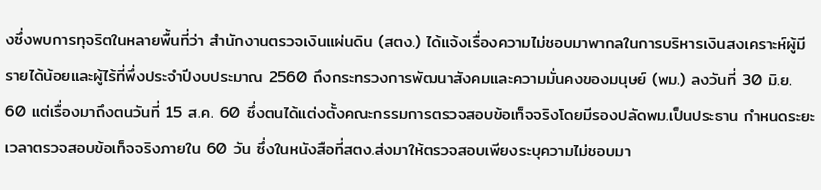งซึ่งพบการทุจริตในหลายพื้นที่ว่า สำนักงานตรวจเงินแผ่นดิน (สตง.) ได้แจ้งเรื่องความไม่ชอบมาพากลในการบริหารเงินสงเคราะห์ผู้มีรายได้น้อยและผู้ไร้ที่พึ่งประจำปีงบประมาณ 2560 ถึงกระทรวงการพัฒนาสังคมและความมั่นคงของมนุษย์ (พม.) ลงวันที่ 30 มิ.ย. 60 แต่เรื่องมาถึงตนวันที่ 15 ส.ค. 60 ซึ่งตนได้แต่งตั้งคณะกรรมการตรวจสอบข้อเท็จจริงโดยมีรองปลัดพม.เป็นประธาน กำหนดระยะเวลาตรวจสอบข้อเท็จจริงภายใน 60 วัน ซึ่งในหนังสือที่สตง.ส่งมาให้ตรวจสอบเพียงระบุความไม่ชอบมา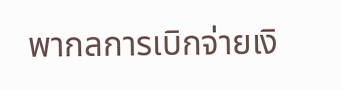พากลการเบิกจ่ายเงิ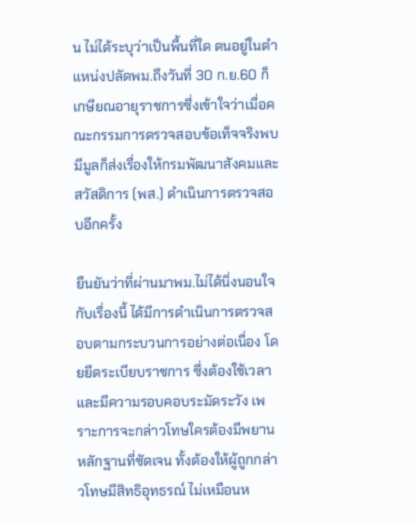น ไม่ได้ระบุว่าเป็นพื้นที่ใด ตนอยู่ในตำแหน่งปลัดพม.ถึงวันที่ 30 ก.ย.60 ก็เกษียณอายุราชการซึ่งเข้าใจว่าเมื่อคณะกรรมการตรวจสอบข้อเท็จจริงพบมีมูลก็ส่งเรื่องให้กรมพัฒนาสังคมและสวัสดิการ (พส.) ดำเนินการตรวจสอบอีกครั้ง

ยืนยันว่าที่ผ่านมาพม.ไม่ได้นิ่งนอนใจกับเรื่องนี้ ได้มีการดำเนินการตรวจสอบตามกระบวนการอย่างต่อเนื่อง โดยยึดระเบียบราชการ ซึ่งต้องใช้เวลาและมีความรอบคอบระมัดระวัง เพราะการจะกล่าวโทษใครต้องมีพยานหลักฐานที่ชัดเจน ทั้งต้องให้ผู้ถูกกล่าวโทษมีสิทธิอุทธรณ์ ไม่เหมือนห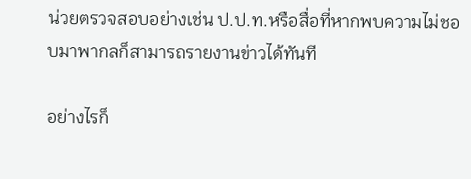น่วยตรวจสอบอย่างเช่น ป.ป.ท.หรือสื่อที่หากพบความไม่ชอบมาพากลก็สามารถรายงานข่าวได้ทันที

อย่างไรก็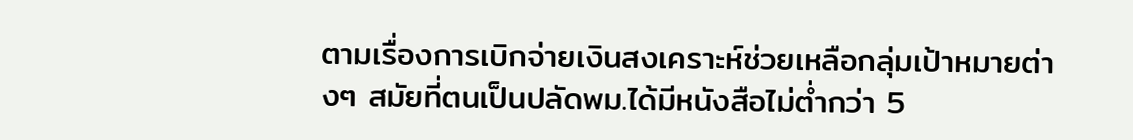ตามเรื่องการเบิกจ่ายเงินสงเคราะห์ช่วยเหลือกลุ่มเป้าหมายต่างๆ สมัยที่ตนเป็นปลัดพม.ได้มีหนังสือไม่ต่ำกว่า 5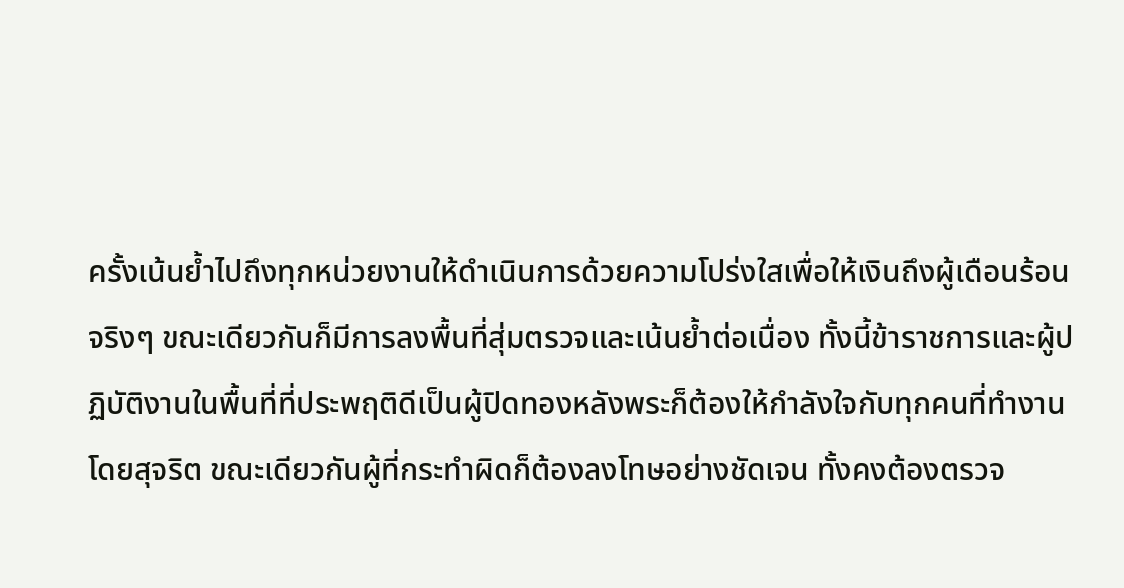ครั้งเน้นย้ำไปถึงทุกหน่วยงานให้ดำเนินการด้วยความโปร่งใสเพื่อให้เงินถึงผู้เดือนร้อนจริงๆ ขณะเดียวกันก็มีการลงพื้นที่สุ่มตรวจและเน้นย้ำต่อเนื่อง ทั้งนี้ข้าราชการและผู้ปฏิบัติงานในพื้นที่ที่ประพฤติดีเป็นผู้ปิดทองหลังพระก็ต้องให้กำลังใจกับทุกคนที่ทำงานโดยสุจริต ขณะเดียวกันผู้ที่กระทำผิดก็ต้องลงโทษอย่างชัดเจน ทั้งคงต้องตรวจ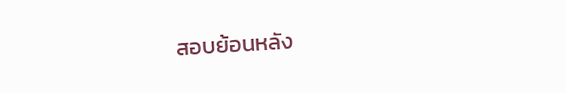สอบย้อนหลัง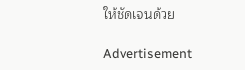ให้ชัดเจนด้วย

Advertisement